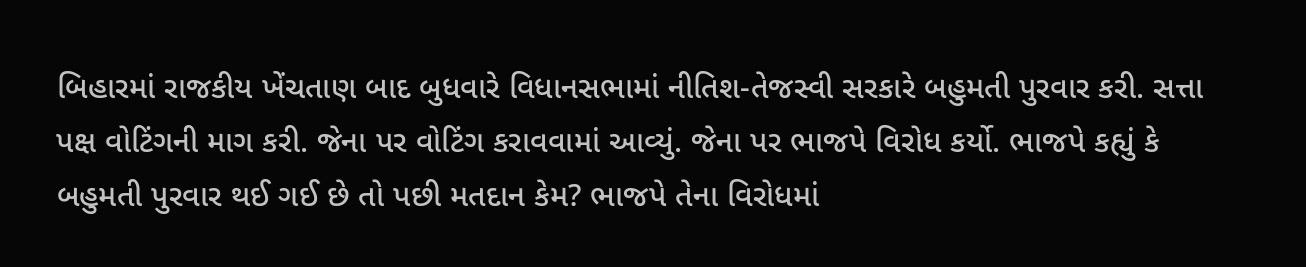બિહારમાં રાજકીય ખેંચતાણ બાદ બુધવારે વિધાનસભામાં નીતિશ-તેજસ્વી સરકારે બહુમતી પુરવાર કરી. સત્તા પક્ષ વોટિંગની માગ કરી. જેના પર વોટિંગ કરાવવામાં આવ્યું. જેના પર ભાજપે વિરોધ કર્યો. ભાજપે કહ્યું કે બહુમતી પુરવાર થઈ ગઈ છે તો પછી મતદાન કેમ? ભાજપે તેના વિરોધમાં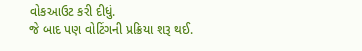વોકઆઉટ કરી દીધું.
જે બાદ પણ વોટિંગની પ્રક્રિયા શરૂ થઈ.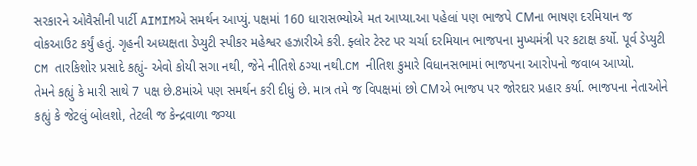સરકારને ઓવૈસીની પાર્ટી AIMIMએ સમર્થન આપ્યું. પક્ષમાં 160 ધારાસભ્યોએ મત આપ્યા.આ પહેલાં પણ ભાજપે CMના ભાષણ દરમિયાન જ વોકઆઉટ કર્યું હતું. ગૃહની અધ્યક્ષતા ડેપ્યુટી સ્પીકર મહેશ્વર હઝારીએ કરી. ફ્લોર ટેસ્ટ પર ચર્ચા દરમિયાન ભાજપના મુખ્યમંત્રી પર કટાક્ષ કર્યો. પૂર્વ ડેપ્યુટી CM તારકિશોર પ્રસાદે કહ્યું- એવો કોયી સગા નથી, જેને નીતિશે ઠગ્યા નથી.CM નીતિશ કુમારે વિધાનસભામાં ભાજપના આરોપનો જવાબ આપ્યો.
તેમને કહ્યું કે મારી સાથે 7 પક્ષ છે.8માંએ પણ સમર્થન કરી દીધું છે. માત્ર તમે જ વિપક્ષમાં છો CMએ ભાજપ પર જોરદાર પ્રહાર કર્યા. ભાજપના નેતાઓને કહ્યું કે જેટલું બોલશો, તેટલી જ કેન્દ્રવાળા જગ્યા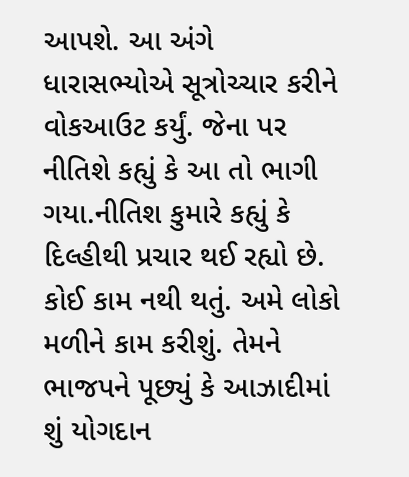આપશે. આ અંગે ધારાસભ્યોએ સૂત્રોચ્ચાર કરીને વોકઆઉટ કર્યું. જેના પર નીતિશે કહ્યું કે આ તો ભાગી ગયા.નીતિશ કુમારે કહ્યું કે દિલ્હીથી પ્રચાર થઈ રહ્યો છે. કોઈ કામ નથી થતું. અમે લોકો મળીને કામ કરીશું. તેમને ભાજપને પૂછ્યું કે આઝાદીમાં શું યોગદાન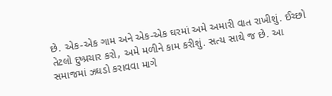છે. એક-એક ગામ અને એક-એક ઘરમાં અમે અમારી વાત રાખીશું. ઈચ્છો તેટલો દુષ્પ્રચાર કરો, અમે મળીને કામ કરીશું. સત્ય સાથે જ છે. આ સમાજમાં ઝઘડો કરાવવા માગે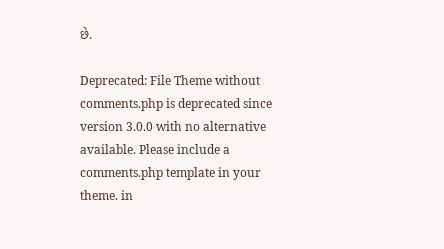છે.

Deprecated: File Theme without comments.php is deprecated since version 3.0.0 with no alternative available. Please include a comments.php template in your theme. in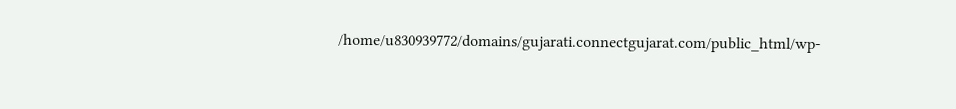/home/u830939772/domains/gujarati.connectgujarat.com/public_html/wp-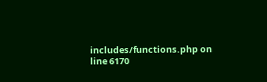includes/functions.php on line 6170